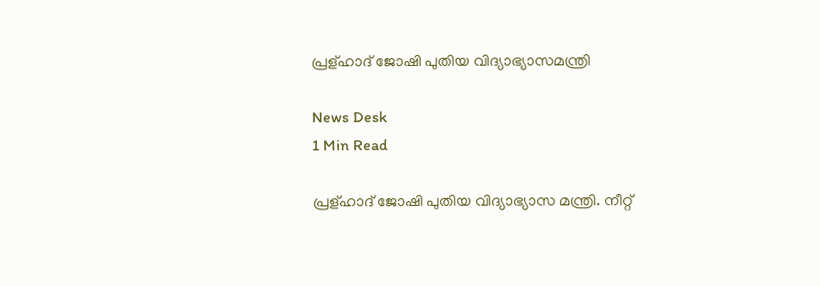പ്രള്ഹാദ് ജോഷി പുതിയ വിദ്യാഭ്യാസമന്ത്രി

News Desk
1 Min Read

പ്രള്ഹാദ് ജോഷി പുതിയ വിദ്യാഭ്യാസ മന്ത്രി. നീറ്റ്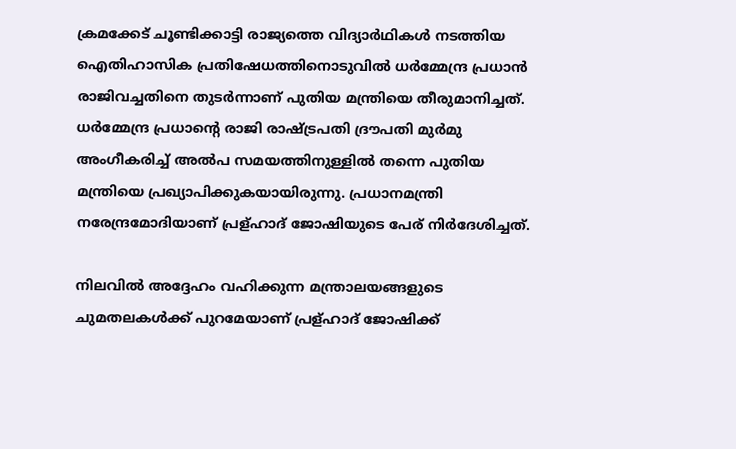ക്രമക്കേട് ചൂണ്ടിക്കാട്ടി രാജ്യത്തെ വിദ്യാര്‍ഥികള്‍ നടത്തിയ ഐതിഹാസിക പ്രതിഷേധത്തിനൊടുവില്‍ ധര്‍മ്മേന്ദ്ര പ്രധാന്‍ രാജിവച്ചതിനെ തുടര്‍ന്നാണ് പുതിയ മന്ത്രിയെ തീരുമാനിച്ചത്. ധര്‍മ്മേന്ദ്ര പ്രധാന്റെ രാജി രാഷ്ട്രപതി ദ്രൗപതി മുര്‍മു അംഗീകരിച്ച് അല്‍പ സമയത്തിനുള്ളില്‍ തന്നെ പുതിയ മന്ത്രിയെ പ്രഖ്യാപിക്കുകയായിരുന്നു. പ്രധാനമന്ത്രി നരേന്ദ്രമോദിയാണ് പ്രള്ഹാദ് ജോഷിയുടെ പേര് നിര്‍ദേശിച്ചത്.

നിലവില്‍ അദ്ദേഹം വഹിക്കുന്ന മന്ത്രാലയങ്ങളുടെ ചുമതലകള്‍ക്ക് പുറമേയാണ് പ്രള്ഹാദ് ജോഷിക്ക്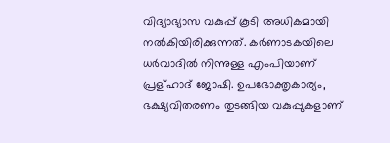വിദ്യാഭ്യാസ വകുപ്പ് കൂടി അധികമായി നല്‍കിയിരിക്കുന്നത്. കര്‍ണാടകയിലെ ധര്‍വാദില്‍ നിന്നുള്ള എംപിയാണ് പ്രള്ഹാദ് ജോഷി. ഉപഭോക്തൃകാര്യം, ഭക്ഷ്യവിതരണം തുടങ്ങിയ വകുപ്പുകളാണ്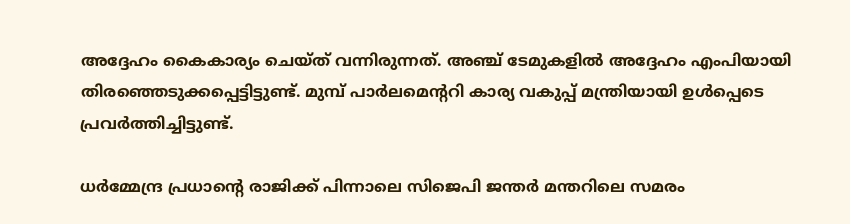അദ്ദേഹം കൈകാര്യം ചെയ്ത് വന്നിരുന്നത്. അഞ്ച് ടേമുകളില്‍ അദ്ദേഹം എംപിയായി തിരഞ്ഞെടുക്കപ്പെട്ടിട്ടുണ്ട്. മുമ്പ് പാര്‍ലമെന്ററി കാര്യ വകുപ്പ് മന്ത്രിയായി ഉള്‍പ്പെടെ പ്രവര്‍ത്തിച്ചിട്ടുണ്ട്.

ധര്‍മ്മേന്ദ്ര പ്രധാന്റെ രാജിക്ക് പിന്നാലെ സിജെപി ജന്തര്‍ മന്തറിലെ സമരം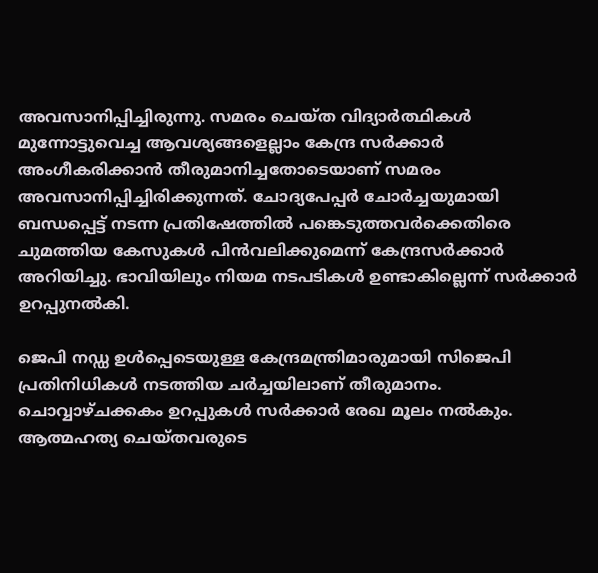അവസാനിപ്പിച്ചിരുന്നു. സമരം ചെയ്ത വിദ്യാര്‍ത്ഥികള്‍ മുന്നോട്ടുവെച്ച ആവശ്യങ്ങളെല്ലാം കേന്ദ്ര സര്‍ക്കാര്‍ അംഗീകരിക്കാന്‍ തീരുമാനിച്ചതോടെയാണ് സമരം അവസാനിപ്പിച്ചിരിക്കുന്നത്. ചോദ്യപേപ്പര്‍ ചോര്‍ച്ചയുമായി ബന്ധപ്പെട്ട് നടന്ന പ്രതിഷേത്തില്‍ പങ്കെടുത്തവര്‍ക്കെതിരെ ചുമത്തിയ കേസുകള്‍ പിന്‍വലിക്കുമെന്ന് കേന്ദ്രസര്‍ക്കാര്‍ അറിയിച്ചു. ഭാവിയിലും നിയമ നടപടികള്‍ ഉണ്ടാകില്ലെന്ന് സര്‍ക്കാര്‍ ഉറപ്പുനല്‍കി.

ജെപി നഡ്ഡ ഉള്‍പ്പെടെയുള്ള കേന്ദ്രമന്ത്രിമാരുമായി സിജെപി പ്രതിനിധികള്‍ നടത്തിയ ചര്‍ച്ചയിലാണ് തീരുമാനം. ചൊവ്വാഴ്ചക്കകം ഉറപ്പുകള്‍ സര്‍ക്കാര്‍ രേഖ മൂലം നല്‍കും. ആത്മഹത്യ ചെയ്തവരുടെ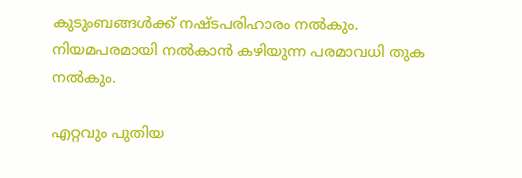കുടുംബങ്ങള്‍ക്ക് നഷ്ടപരിഹാരം നല്‍കും. നിയമപരമായി നല്‍കാന്‍ കഴിയുന്ന പരമാവധി തുക നല്‍കും.

എറ്റവും പുതിയ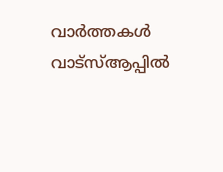വാർത്തകൾ വാട്സ്ആപ്പിൽ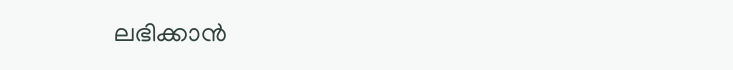ലഭിക്കാൻ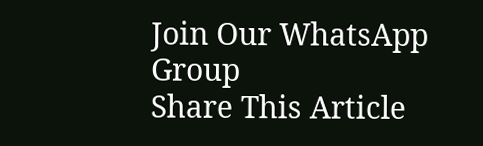Join Our WhatsApp Group
Share This Article